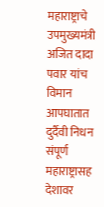महाराष्ट्राचे उपमुख्यमंत्री अजित दादा पवार यांच विमान आपघातात दुर्दैवी निधन
संपूर्ण महाराष्ट्रासह देशावर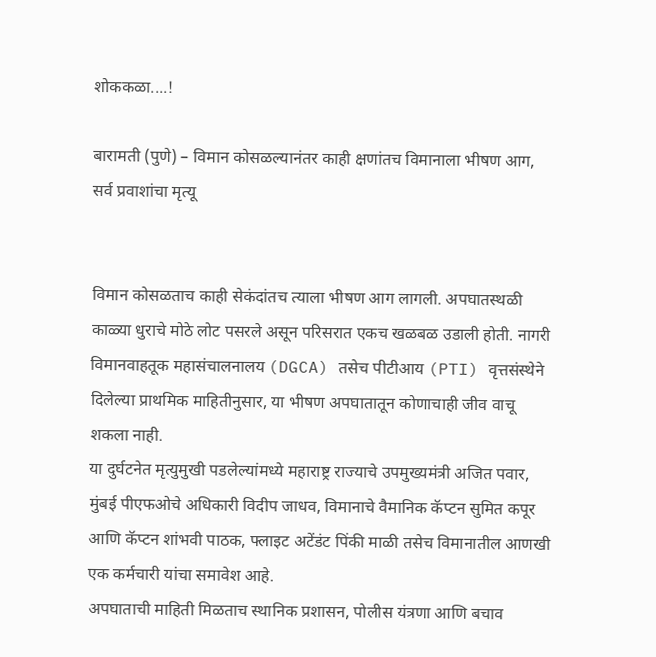शोककळा....!

बारामती (पुणे) – विमान कोसळल्यानंतर काही क्षणांतच विमानाला भीषण आग, सर्व प्रवाशांचा मृत्यू


विमान कोसळताच काही सेकंदांतच त्याला भीषण आग लागली. अपघातस्थळी काळ्या धुराचे मोठे लोट पसरले असून परिसरात एकच खळबळ उडाली होती. नागरी विमानवाहतूक महासंचालनालय (DGCA) तसेच पीटीआय (PTI) वृत्तसंस्थेने दिलेल्या प्राथमिक माहितीनुसार, या भीषण अपघातातून कोणाचाही जीव वाचू शकला नाही.
या दुर्घटनेत मृत्युमुखी पडलेल्यांमध्ये महाराष्ट्र राज्याचे उपमुख्यमंत्री अजित पवार, मुंबई पीएफओचे अधिकारी विदीप जाधव, विमानाचे वैमानिक कॅप्टन सुमित कपूर आणि कॅप्टन शांभवी पाठक, फ्लाइट अटेंडंट पिंकी माळी तसेच विमानातील आणखी एक कर्मचारी यांचा समावेश आहे.
अपघाताची माहिती मिळताच स्थानिक प्रशासन, पोलीस यंत्रणा आणि बचाव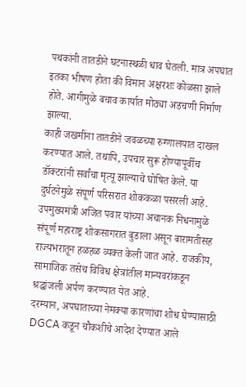पथकांनी तातडीने घटनास्थळी धाव घेतली. मात्र अपघात इतका भीषण होता की विमान अक्षरशः कोळसा झाले होते. आगीमुळे बचाव कार्यात मोठ्या अडचणी निर्माण झाल्या.
काही जखमींना तातडीने जवळच्या रुग्णालयात दाखल करण्यात आले. तथापि, उपचार सुरू होण्यापूर्वीच डॉक्टरांनी सर्वांचा मृत्यू झाल्याचे घोषित केले. या दुर्घटनेमुळे संपूर्ण परिसरात शोककळा पसरली आहे.
उपमुख्यमंत्री अजित पवार यांच्या अचानक निधनामुळे संपूर्ण महाराष्ट्र शोकसागरात बुडाला असून बारामतीसह राज्यभरातून हळहळ व्यक्त केली जात आहे. राजकीय, सामाजिक तसेच विविध क्षेत्रांतील मान्यवरांकडून श्रद्धांजली अर्पण करण्यात येत आहे.
दरम्यान, अपघाताच्या नेमक्या कारणांचा शोध घेण्यासाठी DGCA कडून चौकशीचे आदेश देण्यात आले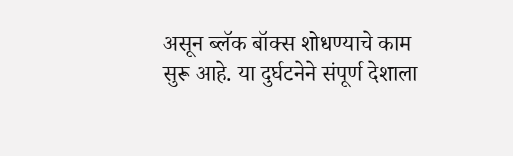असून ब्लॅक बॉक्स शोधण्याचे काम सुरू आहे. या दुर्घटनेने संपूर्ण देशाला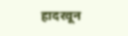हादरवून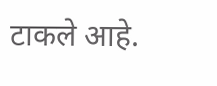टाकले आहे.